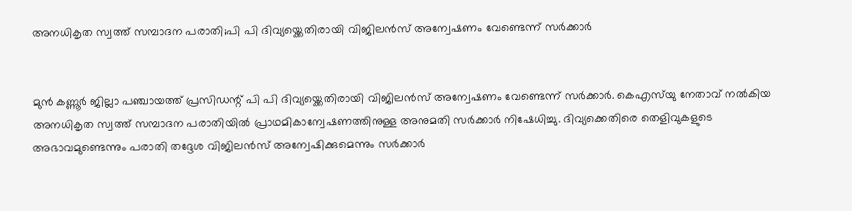അനധികൃത സ്വത്ത് സമ്പാദന പരാതി;പി പി ദിവ്യയ്ക്കെതിരായി വിജിലൻസ് അന്വേഷണം വേണ്ടെന്ന് സർക്കാർ


മുൻ കണ്ണൂർ ജില്ലാ പഞ്ചായത്ത് പ്രസിഡന്റ് പി പി ദിവ്യയ്ക്കെതിരായി വിജിലൻസ് അന്വേഷണം വേണ്ടെന്ന് സർക്കാർ. കെഎസ്‌യു നേതാവ് നൽകിയ അനധികൃത സ്വത്ത് സമ്പാദന പരാതിയിൽ പ്രാഥമികാന്വേഷണത്തിനുള്ള അനുമതി സർക്കാർ നിഷേധിച്ചു. ദിവ്യക്കെതിരെ തെളിവുകളുടെ അഭാവമുണ്ടെന്നും പരാതി തദ്ദേശ വിജിലൻസ് അന്വേഷിക്കുമെന്നും സർക്കാർ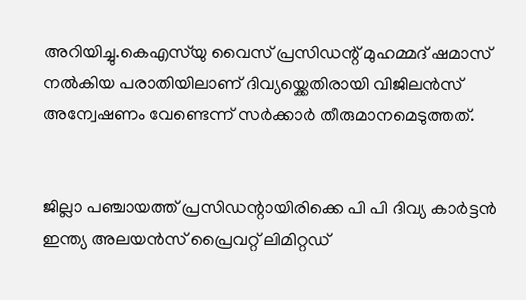അറിയിച്ചു.കെഎസ്‌യു വൈസ് പ്രസിഡന്റ് മുഹമ്മദ് ഷമാസ് നൽകിയ പരാതിയിലാണ് ദിവ്യയ്ക്കെതിരായി വിജിലൻസ് അന്വേഷണം വേണ്ടെന്ന് സർക്കാർ തീരുമാനമെടുത്തത്.


ജില്ലാ പഞ്ചായത്ത് പ്രസിഡന്റായിരിക്കെ പി പി ദിവ്യ കാർട്ടൻ ഇന്ത്യ അലയൻസ് പ്രൈവറ്റ് ലിമിറ്റഡ്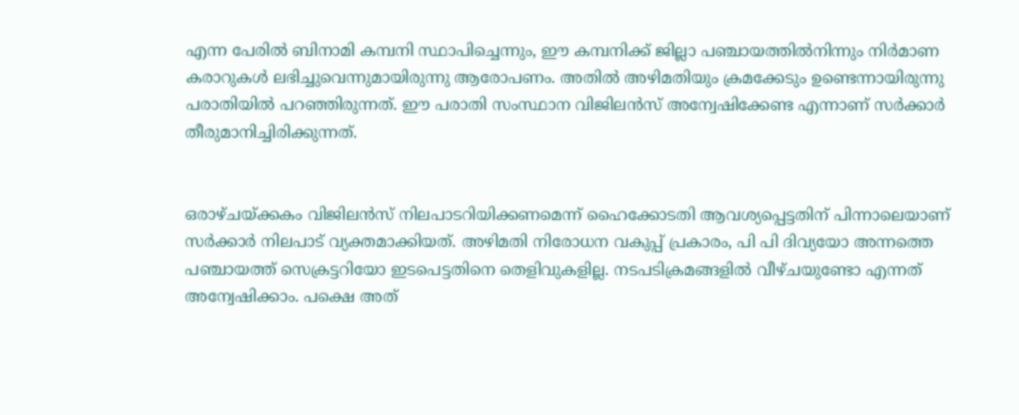എന്ന പേരിൽ ബിനാമി കമ്പനി സ്ഥാപിച്ചെന്നും, ഈ കമ്പനിക്ക് ജില്ലാ പഞ്ചായത്തിൽനിന്നും നിർമാണ കരാറുകൾ ലഭിച്ചുവെന്നുമായിരുന്നു ആരോപണം. അതിൽ അഴിമതിയും ക്രമക്കേടും ഉണ്ടെന്നായിരുന്നു പരാതിയിൽ പറഞ്ഞിരുന്നത്. ഈ പരാതി സംസ്ഥാന വിജിലൻസ് അന്വേഷിക്കേണ്ട എന്നാണ് സർക്കാർ തീരുമാനിച്ചിരിക്കുന്നത്.


ഒരാഴ്ചയ്ക്കകം വിജിലൻസ് നിലപാടറിയിക്കണമെന്ന് ഹൈക്കോടതി ആവശ്യപ്പെട്ടതിന് പിന്നാലെയാണ് സർക്കാർ നിലപാട് വ്യക്തമാക്കിയത്. അഴിമതി നിരോധന വകുപ്പ് പ്രകാരം, പി പി ദിവ്യയോ അന്നത്തെ പഞ്ചായത്ത് സെക്രട്ടറിയോ ഇടപെട്ടതിനെ തെളിവുകളില്ല. നടപടിക്രമങ്ങളിൽ വീഴ്ചയുണ്ടോ എന്നത് അന്വേഷിക്കാം. പക്ഷെ അത്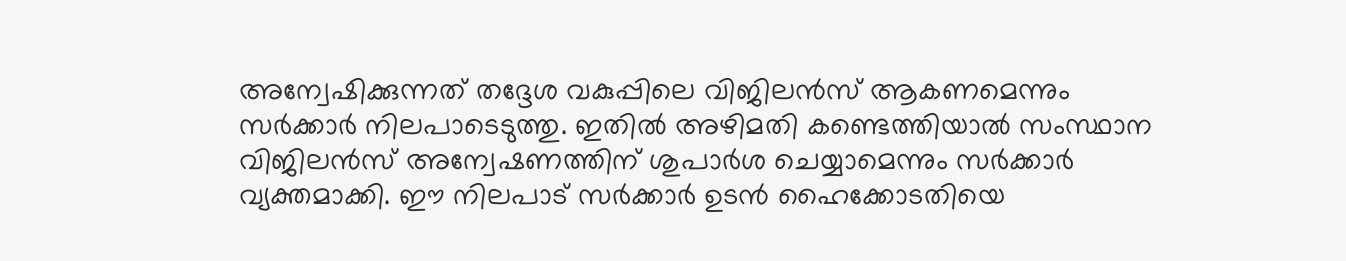അന്വേഷിക്കുന്നത് തദ്ദേശ വകുപ്പിലെ വിജിലൻസ് ആകണമെന്നും സർക്കാർ നിലപാടെടുത്തു. ഇതിൽ അഴിമതി കണ്ടെത്തിയാൽ സംസ്ഥാന വിജിലൻസ് അന്വേഷണത്തിന് ശുപാർശ ചെയ്യാമെന്നും സർക്കാർ വ്യക്തമാക്കി. ഈ നിലപാട് സർക്കാർ ഉടൻ ഹൈക്കോടതിയെ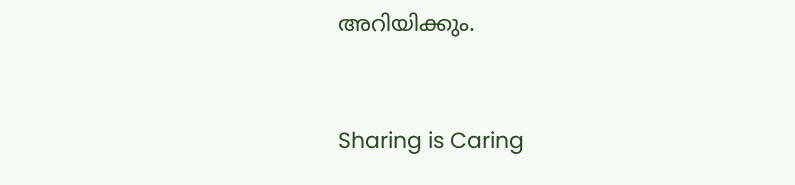അറിയിക്കും.



Sharing is Caring